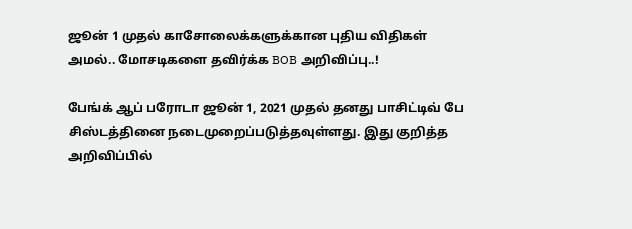ஜூன் 1 முதல் காசோலைக்களுக்கான புதிய விதிகள் அமல்.. மோசடிகளை தவிர்க்க BOB அறிவிப்பு..!

பேங்க் ஆப் பரோடா ஜூன் 1, 2021 முதல் தனது பாசிட்டிவ் பே சிஸ்டத்தினை நடைமுறைப்படுத்தவுள்ளது. இது குறித்த அறிவிப்பில்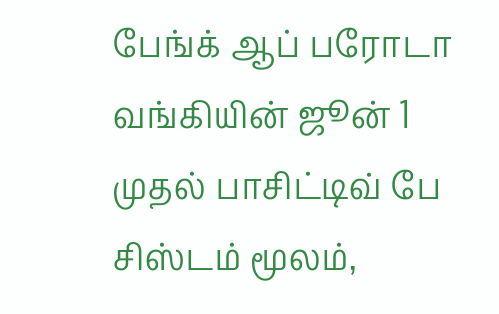பேங்க் ஆப் பரோடா வங்கியின் ஜூன் 1 முதல் பாசிட்டிவ் பே சிஸ்டம் மூலம்,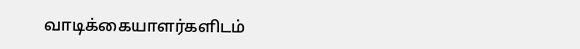வாடிக்கையாளர்களிடம்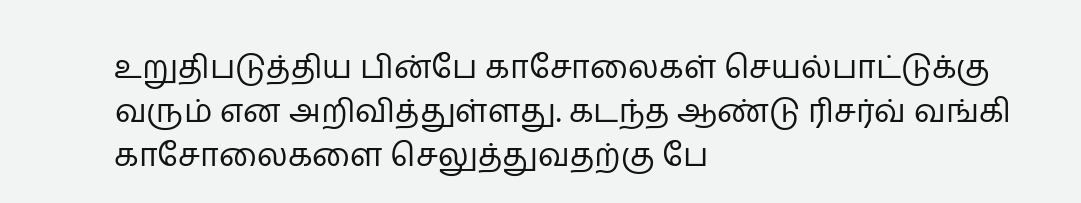உறுதிபடுத்திய பின்பே காசோலைகள் செயல்பாட்டுக்கு வரும் என அறிவித்துள்ளது. கடந்த ஆண்டு ரிசர்வ் வங்கி காசோலைகளை செலுத்துவதற்கு பே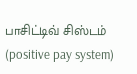பாசிட்டிவ் சிஸ்டம் (positive pay system)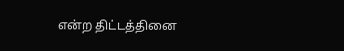என்ற திட்டத்தினை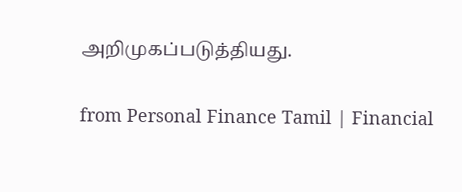அறிமுகப்படுத்தியது.

from Personal Finance Tamil | Financial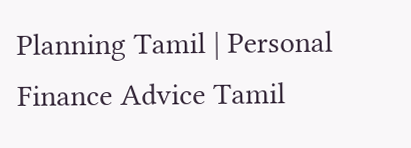Planning Tamil | Personal Finance Advice Tamil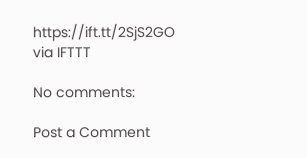https://ift.tt/2SjS2GO
via IFTTT

No comments:

Post a Comment